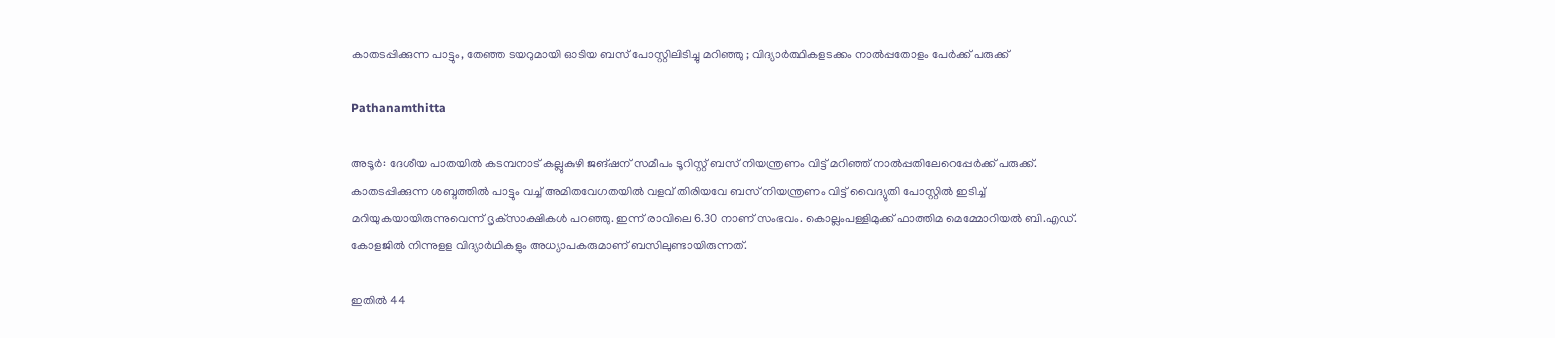കാതടപ്പിക്കുന്ന പാട്ടും, തേഞ്ഞ ടയറുമായി ഓടിയ ബസ് പോസ്റ്റിലിടിച്ചു മറിഞ്ഞു ; വിദ്യാർത്ഥികളടക്കം നാൽപ്പതോളം പേർക്ക് പരുക്ക്

Pathanamthitta

അടൂർ: ദേശീയ പാതയിൽ കടമ്പനാട് കല്ലുകുഴി ജങ്ഷന് സമീപം ടൂറിസ്റ്റ് ബസ് നിയന്ത്രണം വിട്ട് മറിഞ്ഞ് നാൽപ്പതിലേറെപ്പേർക്ക് പരുക്ക്. കാതടപ്പിക്കുന്ന ശബ്ദത്തിൽ പാട്ടും വച്ച് അമിതവേഗതയിൽ വളവ് തിരിയവേ ബസ് നിയന്ത്രണം വിട്ട് വൈദ്യുതി പോസ്റ്റിൽ ഇടിച്ച് മറിയുകയായിരുന്നുവെന്ന് ദൃക്‌സാക്ഷികൾ പറഞ്ഞു. ഇന്ന് രാവിലെ 6.30 നാണ് സംഭവം. കൊല്ലംപള്ളിമുക്ക് ഫാത്തിമ മെമ്മോറിയൽ ബി.എഡ്. കോളജിൽ നിന്നുളള വിദ്യാർഥികളും അധ്യാപകരുമാണ് ബസിലുണ്ടായിരുന്നത്.

ഇതിൽ 44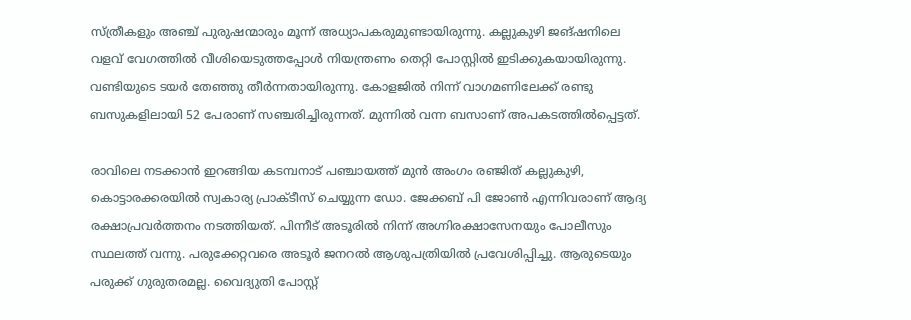സ്ത്രീകളും അഞ്ച് പുരുഷന്മാരും മൂന്ന് അധ്യാപകരുമുണ്ടായിരുന്നു. കല്ലുകുഴി ജങ്ഷനിലെ വളവ് വേഗത്തിൽ വീശിയെടുത്തപ്പോൾ നിയന്ത്രണം തെറ്റി പോസ്റ്റിൽ ഇടിക്കുകയായിരുന്നു. വണ്ടിയുടെ ടയർ തേഞ്ഞു തീർന്നതായിരുന്നു. കോളജിൽ നിന്ന് വാഗമണിലേക്ക് രണ്ടു ബസുകളിലായി 52 പേരാണ് സഞ്ചരിച്ചിരുന്നത്. മുന്നിൽ വന്ന ബസാണ് അപകടത്തിൽപ്പെട്ടത്.

രാവിലെ നടക്കാൻ ഇറങ്ങിയ കടമ്പനാട് പഞ്ചായത്ത് മുൻ അംഗം രഞ്ജിത് കല്ലുകുഴി, കൊട്ടാരക്കരയിൽ സ്വകാര്യ പ്രാക്ടീസ് ചെയ്യുന്ന ഡോ. ജേക്കബ് പി ജോൺ എന്നിവരാണ് ആദ്യ രക്ഷാപ്രവർത്തനം നടത്തിയത്. പിന്നീട് അടൂരിൽ നിന്ന് അഗ്നിരക്ഷാസേനയും പോലീസും സ്ഥലത്ത് വന്നു. പരുക്കേറ്റവരെ അടൂർ ജനറൽ ആശുപത്രിയിൽ പ്രവേശിപ്പിച്ചു. ആരുടെയും പരുക്ക് ഗുരുതരമല്ല. വൈദ്യുതി പോസ്റ്റ്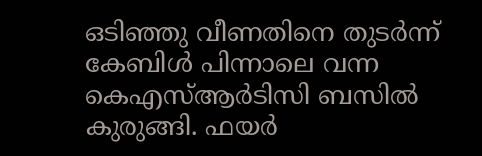ഒടിഞ്ഞു വീണതിനെ തുടർന്ന് കേബിൾ പിന്നാലെ വന്ന കെഎസ്ആർടിസി ബസിൽ കുരുങ്ങി. ഫയർ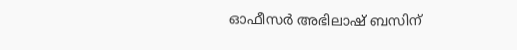ഓഫീസർ അഭിലാഷ് ബസിന്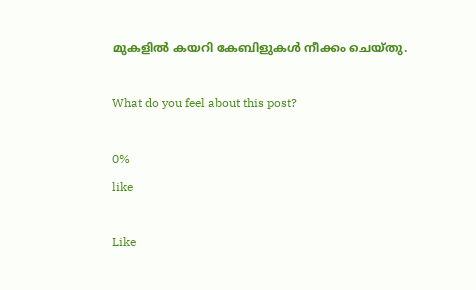മുകളിൽ കയറി കേബിളുകൾ നീക്കം ചെയ്തു.

What do you feel about this post?

0%
like

Like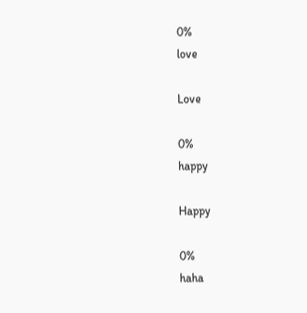0%
love

Love

0%
happy

Happy

0%
haha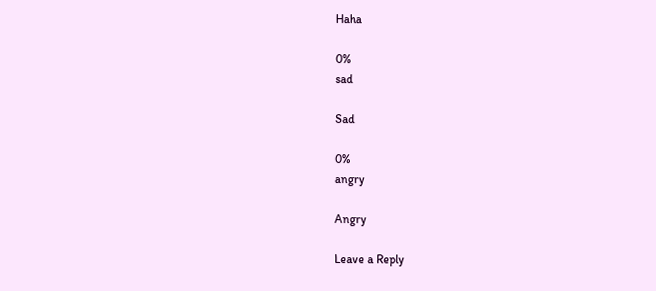Haha

0%
sad

Sad

0%
angry

Angry

Leave a Reply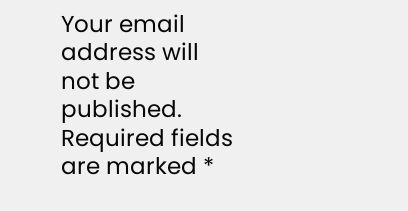Your email address will not be published. Required fields are marked *